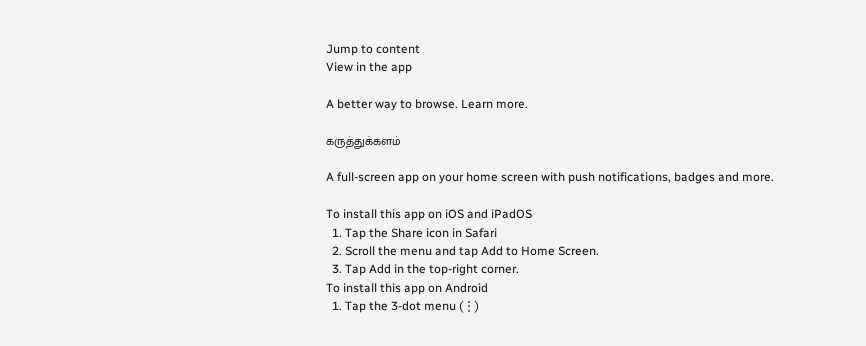Jump to content
View in the app

A better way to browse. Learn more.

கருத்துக்களம்

A full-screen app on your home screen with push notifications, badges and more.

To install this app on iOS and iPadOS
  1. Tap the Share icon in Safari
  2. Scroll the menu and tap Add to Home Screen.
  3. Tap Add in the top-right corner.
To install this app on Android
  1. Tap the 3-dot menu (⋮)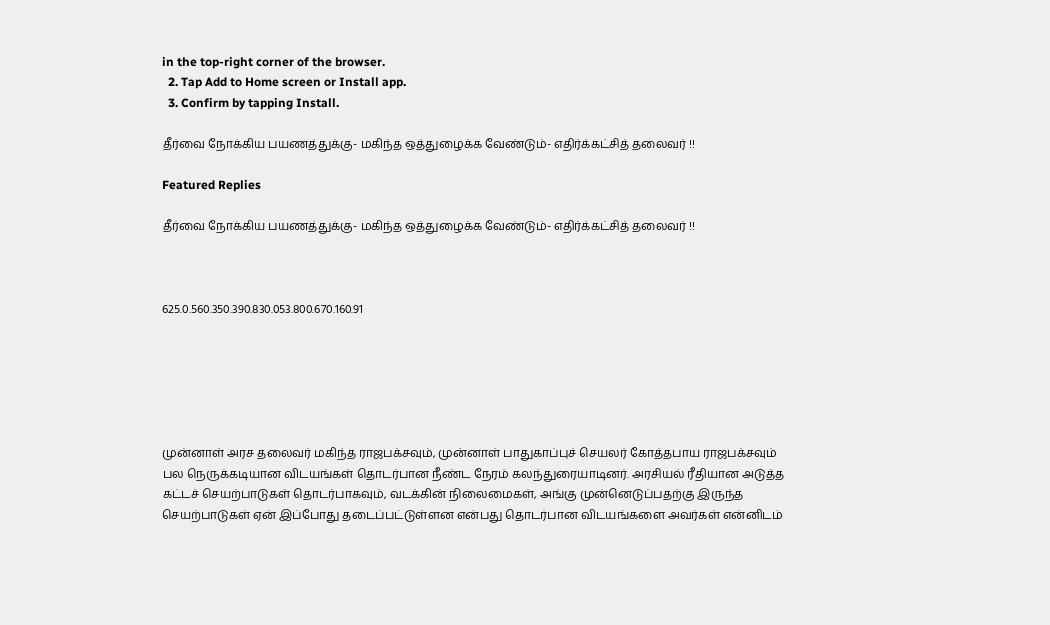in the top-right corner of the browser.
  2. Tap Add to Home screen or Install app.
  3. Confirm by tapping Install.

தீர்வை நோக்கிய பயணத்துக்கு- மகிந்த ஒத்துழைக்க வேண்டும்- எதிர்க்கட்சித் தலைவர் !!

Featured Replies

தீர்வை நோக்கிய பயணத்துக்கு- மகிந்த ஒத்துழைக்க வேண்டும்- எதிர்க்கட்சித் தலைவர் !!



625.0.560.350.390.830.053.800.670.160.91






முன்னாள் அரச தலைவர் மகிந்த ராஜபக்சவும், முன்னாள் பாதுகாப்புச் செயலர் கோத்தபாய ராஜபக்சவும் பல நெருக்கடியான விடயங்கள் தொடர்பான நீண்ட நேரம் கலந்துரையாடினர். அரசியல் ரீதியான அடுத்த கட்டச் செயற்பாடுகள் தொடர்பாகவும், வடக்கின் நிலைமைகள், அங்கு முன்னெடுப்பதற்கு இருந்த செயற்பாடுகள் ஏன் இப்போது தடைப்பட்டுள்ளன என்பது தொடர்பான விடயங்களை அவர்கள் என்னிடம்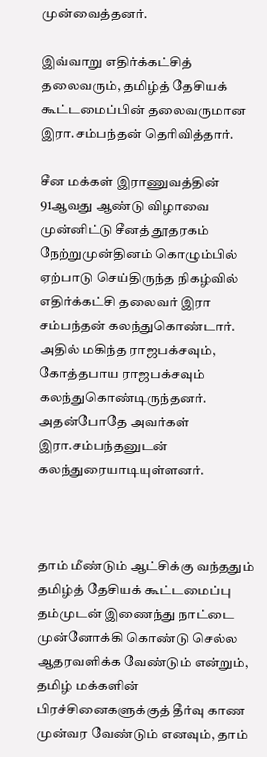முன்வைத்தனர்.

இவ்வாறு எதிர்க்கட்சித் தலைவரும், தமிழ்த் தேசியக் கூட்டமைப்பின் தலைவருமான இரா.சம்பந்தன் தெரிவித்தார்.

சீன மக்கள் இராணுவத்தின் 91ஆவது ஆண்டு விழாவை முன்னிட்டு சீனத் தூதரகம் நேற்றுமுன்தினம் கொழும்பில் ஏற்பாடு செய்திருந்த நிகழ்வில் எதிர்க்கட்சி தலைவர் இரா சம்பந்தன் கலந்துகொண்டார். அதில் மகிந்த ராஜபக்சவும், கோத்தபாய ராஜபக்சவும் கலந்துகொண்டிருந்தனர். அதன்போதே அவர்கள் இரா.சம்பந்தனுடன் கலந்துரையாடியுள்ளனர்.



தாம் மீண்டும் ஆட்சிக்கு வந்ததும் தமிழ்த் தேசியக் கூட்டமைப்பு தம்முடன் இணைந்து நாட்டை முன்னோக்கி கொண்டு செல்ல ஆதரவளிக்க வேண்டும் என்றும், தமிழ் மக்களின் பிரச்சினைகளுக்குத் தீர்வு காண முன்வர வேண்டும் எனவும், தாம்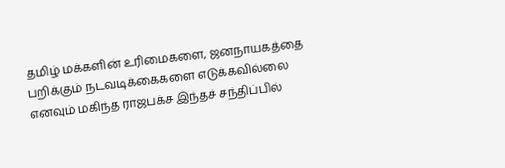தமிழ் மக்களின் உரிமைகளை, ஜனநாயகத்தை பறிக்கும் நடவடிக்கைகளை எடுக்கவில்லை எனவும் மகிந்த ராஜபக்ச இந்தச் சந்திப்பில்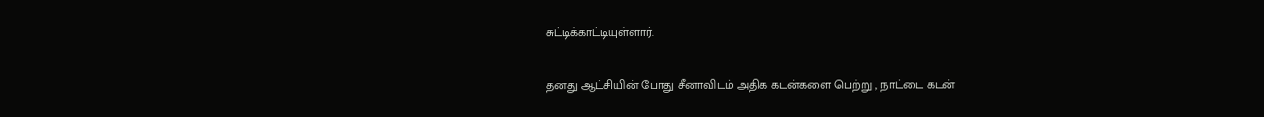சுட்டிக்காட்டியுள்ளார்.

தனது ஆட்சியின் போது சீனாவிடம் அதிக கடன்களை பெற்று , நாட்டை கடன்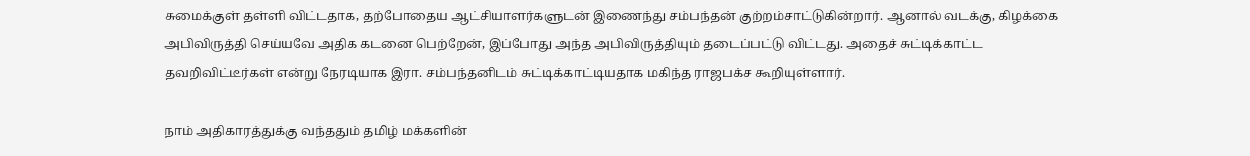சுமைக்குள் தள்ளி விட்டதாக, தற்போதைய ஆட்சியாளர்களுடன் இணைந்து சம்பந்தன் குற்றம்சாட்டுகின்றார். ஆனால் வடக்கு, கிழக்கை அபிவிருத்தி செய்யவே அதிக கடனை பெற்றேன், இப்போது அந்த அபிவிருத்தியும் தடைப்பட்டு விட்டது. அதைச் சுட்டிக்காட்ட தவறிவிட்டீர்கள் என்று நேரடியாக இரா. சம்பந்தனிடம் சுட்டிக்காட்டியதாக மகிந்த ராஜபக்ச கூறியுள்ளார்.

நாம் அதிகாரத்துக்கு வந்ததும் தமிழ் மக்களின்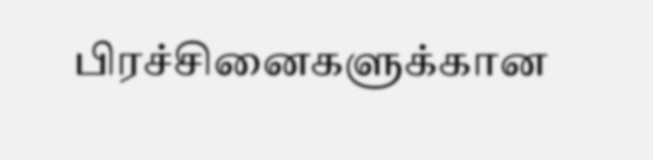பிரச்சினைகளுக்கான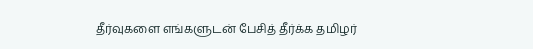தீர்வுகளை எங்களுடன் பேசித் தீர்க்க தமிழர்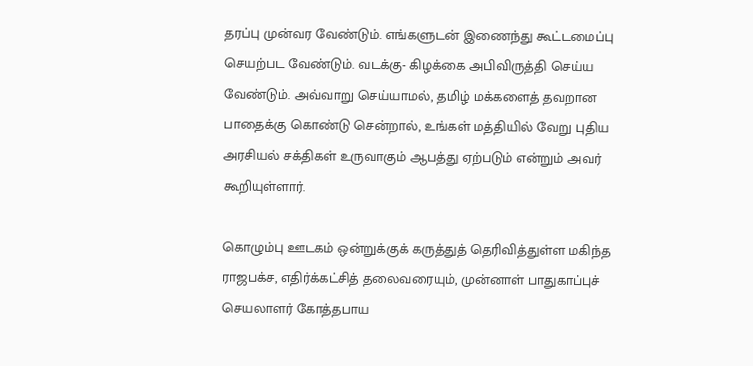தரப்பு முன்வர வேண்டும். எங்களுடன் இணைந்து கூட்டமைப்பு செயற்பட வேண்டும். வடக்கு- கிழக்கை அபிவிருத்தி செய்ய வேண்டும். அவ்வாறு செய்யாமல், தமிழ் மக்களைத் தவறான பாதைக்கு கொண்டு சென்றால், உங்கள் மத்தியில் வேறு புதிய அரசியல் சக்திகள் உருவாகும் ஆபத்து ஏற்படும் என்றும் அவர் கூறியுள்ளார்.

கொழும்பு ஊடகம் ஒன்றுக்குக் கருத்துத் தெரிவித்துள்ள மகிந்த ராஜபக்ச, எதிர்க்கட்சித் தலைவரையும், முன்னாள் பாதுகாப்புச் செயலாளர் கோத்தபாய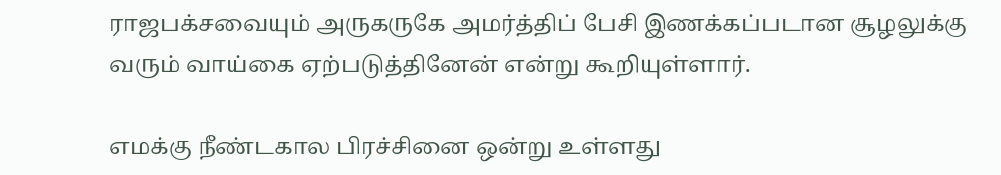ராஜபக்சவையும் அருகருகே அமர்த்திப் பேசி இணக்கப்படான சூழலுக்கு வரும் வாய்கை ஏற்படுத்தினேன் என்று கூறியுள்ளார்.

எமக்கு நீண்டகால பிரச்சினை ஒன்று உள்ளது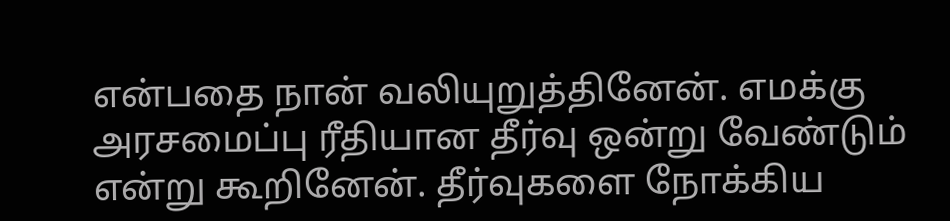என்பதை நான் வலியுறுத்தினேன். எமக்கு அரசமைப்பு ரீதியான தீர்வு ஒன்று வேண்டும் என்று கூறினேன். தீர்வுகளை நோக்கிய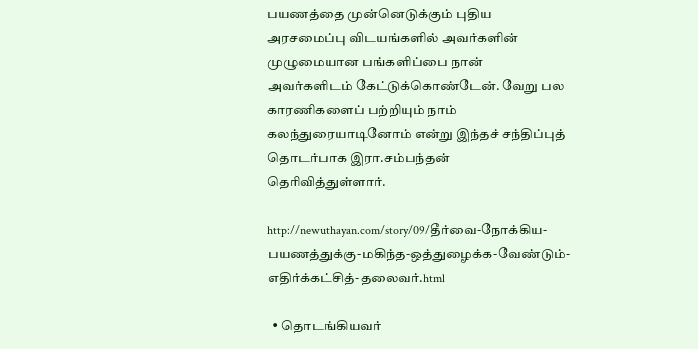பயணத்தை முன்னெடுக்கும் புதிய அரசமைப்பு விடயங்களில் அவர்களின் முழுமையான பங்களிப்பை நான் அவர்களிடம் கேட்டுக்கொண்டேன். வேறு பல காரணிகளைப் பற்றியும் நாம் கலந்துரையாடினோம் என்று இந்தச் சந்திப்புத் தொடர்பாக இரா.சம்பந்தன் தெரிவித்துள்ளார்.

http://newuthayan.com/story/09/தீர்வை-நோக்கிய-பயணத்துக்கு-மகிந்த-ஒத்துழைக்க-வேண்டும்-எதிர்க்கட்சித்-தலைவர்.html

  • தொடங்கியவர்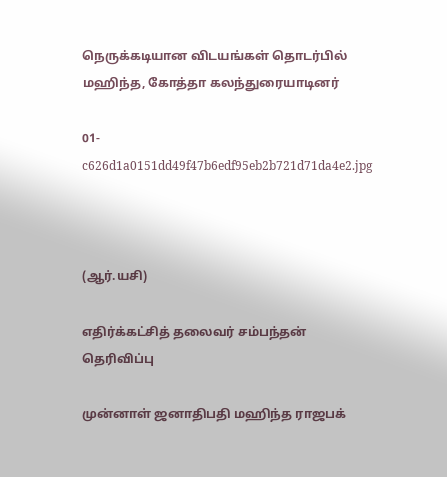நெருக்கடியான விடயங்கள் தொடர்பில் மஹிந்த, கோத்தா கலந்துரையாடினர்

01-c626d1a0151dd49f47b6edf95eb2b721d71da4e2.jpg



(ஆர்.யசி)

எதிர்க்கட்சித் தலைவர் சம்பந்தன் தெரிவிப்பு

முன்னாள் ஜனாதிபதி மஹிந்த ராஜபக்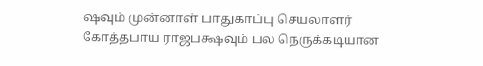ஷவும் முன்னாள் பாதுகாப்பு செயலாளர் கோத்தபாய ராஜபக்ஷவும் பல நெருக்கடியான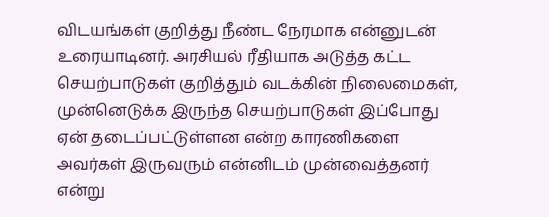விடயங்கள் குறித்து நீண்ட நேரமாக என்னுடன் உரையாடினர். அரசியல் ரீதியாக அடுத்த கட்ட செயற்பாடுகள் குறித்தும் வடக்கின் நிலைமைகள், முன்னெடுக்க இருந்த செயற்பாடுகள் இப்போது ஏன் தடைப்பட்டுள்ளன என்ற காரணிகளை அவர்கள் இருவரும் என்னிடம் முன்வைத்தனர் என்று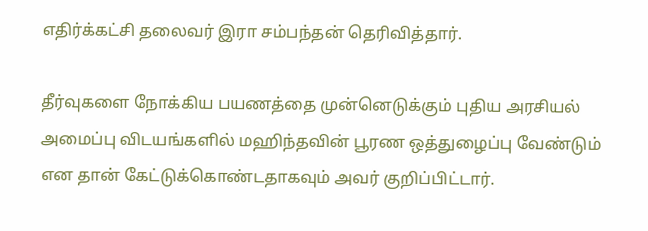எதிர்க்கட்சி தலைவர் இரா சம்பந்தன் தெரிவித்தார்.

தீர்வுகளை நோக்கிய பயணத்தை முன்னெடுக்கும் புதிய அரசியல் அமைப்பு விடயங்களில் மஹிந்தவின் பூரண ஒத்துழைப்பு வேண்டும் என தான் கேட்டுக்கொண்டதாகவும் அவர் குறிப்பிட்டார்.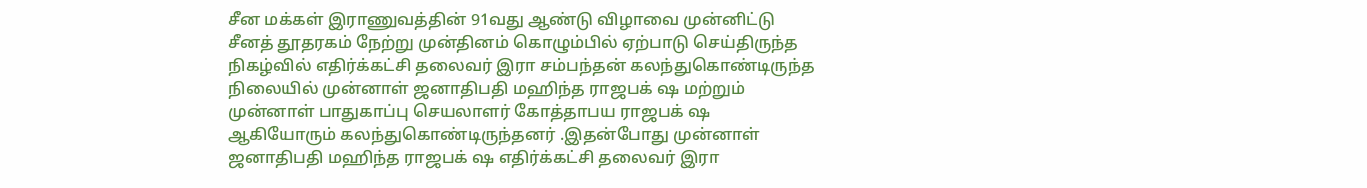சீன மக்கள் இராணுவத்தின் 91வது ஆண்டு விழாவை முன்னிட்டு சீனத் தூதரகம் நேற்று முன்தினம் கொழும்பில் ஏற்பாடு செய்திருந்த நிகழ்வில் எதிர்க்கட்சி தலைவர் இரா சம்பந்தன் கலந்துகொண்டிருந்த நிலையில் முன்னாள் ஜனாதிபதி மஹிந்த ராஜபக் ஷ மற்றும் முன்னாள் பாதுகாப்பு செயலாளர் கோத்தாபய ராஜபக் ஷ ஆகியோரும் கலந்துகொண்டிருந்தனர் .இதன்போது முன்னாள் ஜனாதிபதி மஹிந்த ராஜபக் ஷ எதிர்க்கட்சி தலைவர் இரா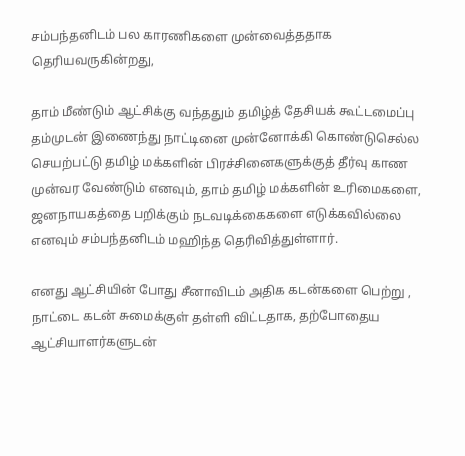சம்பந்தனிடம் பல காரணிகளை முன்வைத்ததாக தெரியவருகின்றது,

தாம் மீண்டும் ஆட்சிக்கு வந்ததும் தமிழ்த் தேசியக் கூட்டமைப்பு தம்முடன் இணைந்து நாட்டினை முன்னோக்கி கொண்டுசெல்ல செயற்பட்டு தமிழ் மக்களின் பிரச்சினைகளுக்குத் தீர்வு காண முன்வர வேண்டும் எனவும், தாம் தமிழ் மக்களின் உரிமைகளை, ஜனநாயகத்தை பறிக்கும் நடவடிக்கைகளை எடுக்கவில்லை எனவும் சம்பந்தனிடம் மஹிந்த தெரிவித்துள்ளார்.

எனது ஆட்சியின் போது சீனாவிடம் அதிக கடன்களை பெற்று , நாட்டை கடன் சுமைக்குள் தள்ளி விட்டதாக, தற்போதைய ஆட்சியாளர்களுடன்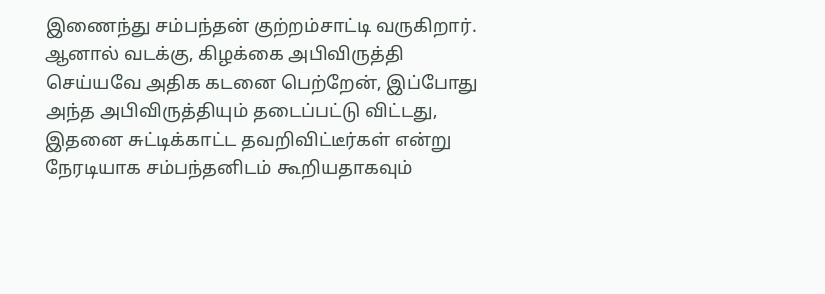இணைந்து சம்பந்தன் குற்றம்சாட்டி வருகிறார். ஆனால் வடக்கு, கிழக்கை அபிவிருத்தி செய்யவே அதிக கடனை பெற்றேன், இப்போது அந்த அபிவிருத்தியும் தடைப்பட்டு விட்டது, இதனை சுட்டிக்காட்ட தவறிவிட்டீர்கள் என்று நேரடியாக சம்பந்தனிடம் கூறியதாகவும்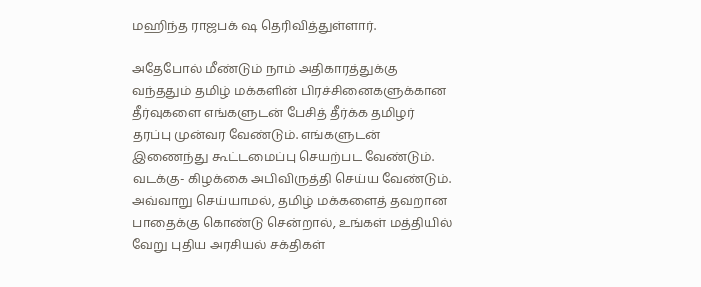மஹிந்த ராஜபக் ஷ தெரிவித்துள்ளார்.

அதேபோல் மீண்டும் நாம் அதிகாரத்துக்கு வந்ததும் தமிழ் மக்களின் பிரச்சினைகளுக்கான தீர்வுகளை எங்களுடன் பேசித் தீர்க்க தமிழர் தரப்பு முன்வர வேண்டும். எங்களுடன் இணைந்து கூட்டமைப்பு செயற்பட வேண்டும். வடக்கு- கிழக்கை அபிவிருத்தி செய்ய வேண்டும். அவ்வாறு செய்யாமல், தமிழ் மக்களைத் தவறான பாதைக்கு கொண்டு சென்றால், உங்கள் மத்தியில் வேறு புதிய அரசியல் சக்திகள்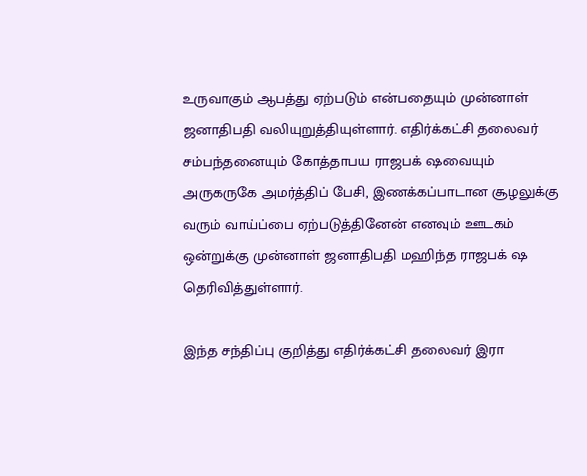உருவாகும் ஆபத்து ஏற்படும் என்பதையும் முன்னாள் ஜனாதிபதி வலியுறுத்தியுள்ளார். எதிர்க்கட்சி தலைவர் சம்பந்தனையும் கோத்தாபய ராஜபக் ஷவையும் அருகருகே அமர்த்திப் பேசி, இணக்கப்பாடான சூழலுக்கு வரும் வாய்ப்பை ஏற்படுத்தினேன் எனவும் ஊடகம் ஒன்றுக்கு முன்னாள் ஜனாதிபதி மஹிந்த ராஜபக் ஷ தெரிவித்துள்ளார்.

இந்த சந்திப்பு குறித்து எதிர்க்கட்சி தலைவர் இரா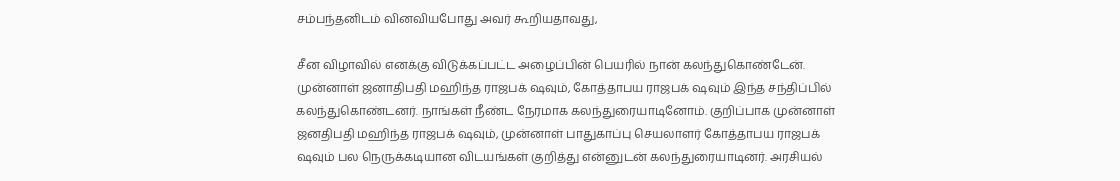சம்பந்தனிடம் வினவியபோது அவர் கூறியதாவது,

சீன விழாவில் எனக்கு விடுக்கப்பட்ட அழைப்பின் பெயரில் நான் கலந்துகொண்டேன். முன்னாள் ஜனாதிபதி மஹிந்த ராஜபக் ஷவும், கோத்தாபய ராஜபக் ஷவும் இந்த சந்திப்பில் கலந்துகொண்டனர். நாங்கள் நீண்ட நேரமாக கலந்துரையாடினோம். குறிப்பாக முன்னாள் ஜனதிபதி மஹிந்த ராஜபக் ஷவும், முன்னாள் பாதுகாப்பு செயலாளர் கோத்தாபய ராஜபக் ஷவும் பல நெருக்கடியான விடயங்கள் குறித்து என்னுடன் கலந்துரையாடினர். அரசியல்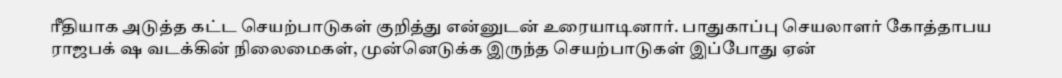ரீதியாக அடுத்த கட்ட செயற்பாடுகள் குறித்து என்னுடன் உரையாடினார். பாதுகாப்பு செயலாளர் கோத்தாபய ராஜபக் ஷ வடக்கின் நிலைமைகள், முன்னெடுக்க இருந்த செயற்பாடுகள் இப்போது ஏன்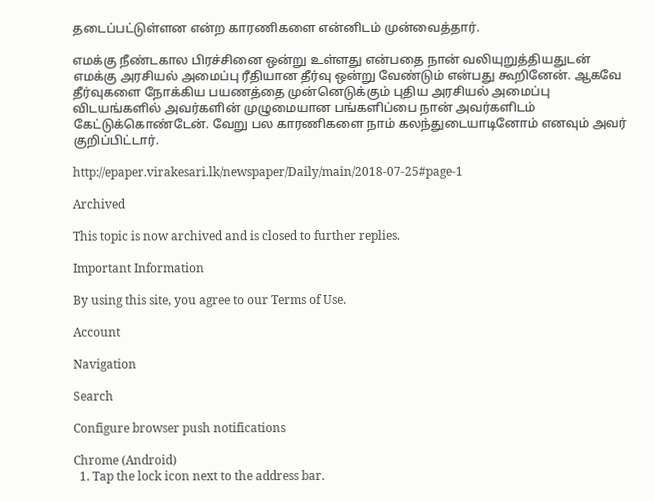தடைப்பட்டுள்ளன என்ற காரணிகளை என்னிடம் முன்வைத்தார்.

எமக்கு நீண்டகால பிரச்சினை ஒன்று உள்ளது என்பதை நான் வலியுறுத்தியதுடன் எமக்கு அரசியல் அமைப்பு ரீதியான தீர்வு ஒன்று வேண்டும் என்பது கூறினேன். ஆகவே தீர்வுகளை நோக்கிய பயணத்தை முன்னெடுக்கும் புதிய அரசியல் அமைப்பு விடயங்களில் அவர்களின் முழுமையான பங்களிப்பை நான் அவர்களிடம் கேட்டுக்கொண்டேன். வேறு பல காரணிகளை நாம் கலந்துடையாடினோம் எனவும் அவர் குறிப்பிட்டார்.

http://epaper.virakesari.lk/newspaper/Daily/main/2018-07-25#page-1

Archived

This topic is now archived and is closed to further replies.

Important Information

By using this site, you agree to our Terms of Use.

Account

Navigation

Search

Configure browser push notifications

Chrome (Android)
  1. Tap the lock icon next to the address bar.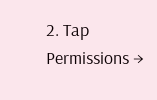2. Tap Permissions →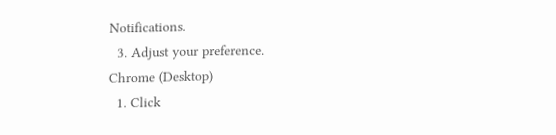Notifications.
  3. Adjust your preference.
Chrome (Desktop)
  1. Click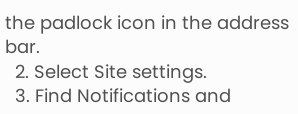the padlock icon in the address bar.
  2. Select Site settings.
  3. Find Notifications and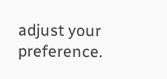adjust your preference.